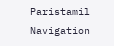Paristamil Navigation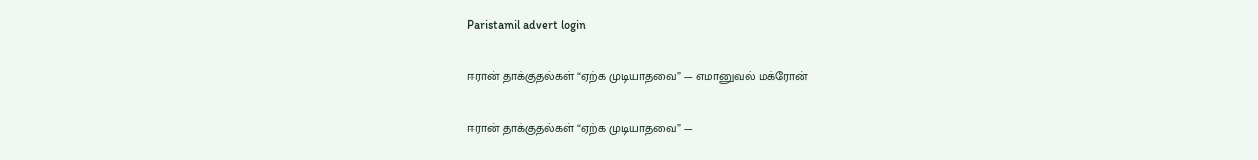Paristamil advert login

ஈரான் தாக்குதல்கள் “ஏற்க முடியாதவை” — எமானுவல் மக்ரோன்

ஈரான் தாக்குதல்கள் “ஏற்க முடியாதவை” —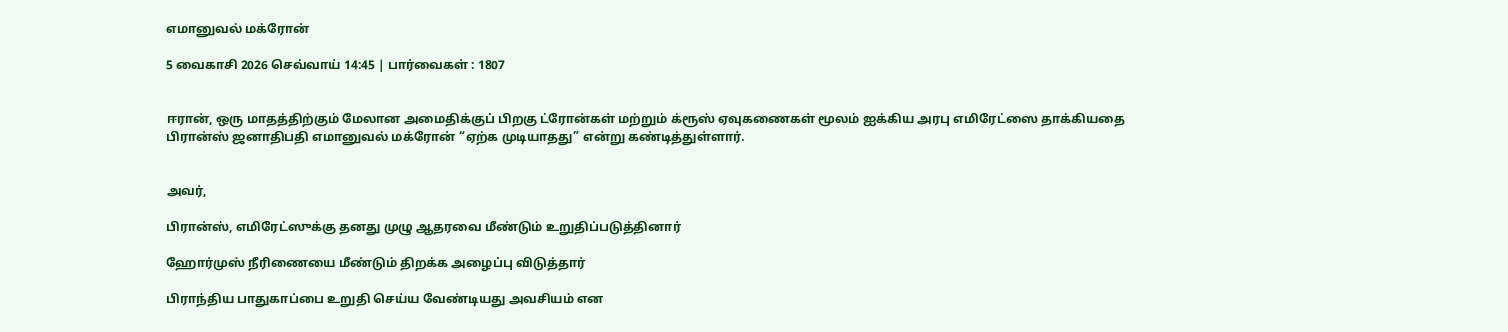எமானுவல் மக்ரோன்

5 வைகாசி 2026 செவ்வாய் 14:45 | பார்வைகள் : 1807


ஈரான், ஒரு மாதத்திற்கும் மேலான அமைதிக்குப் பிறகு ட்ரோன்கள் மற்றும் க்ரூஸ் ஏவுகணைகள் மூலம் ஐக்கிய அரபு எமிரேட்ஸை தாக்கியதை பிரான்ஸ் ஜனாதிபதி எமானுவல் மக்ரோன் “ஏற்க முடியாதது” என்று கண்டித்துள்ளார்.


அவர்,

பிரான்ஸ், எமிரேட்ஸுக்கு தனது முழு ஆதரவை மீண்டும் உறுதிப்படுத்தினார்

ஹோர்முஸ் நீரிணையை மீண்டும் திறக்க அழைப்பு விடுத்தார்

பிராந்திய பாதுகாப்பை உறுதி செய்ய வேண்டியது அவசியம் என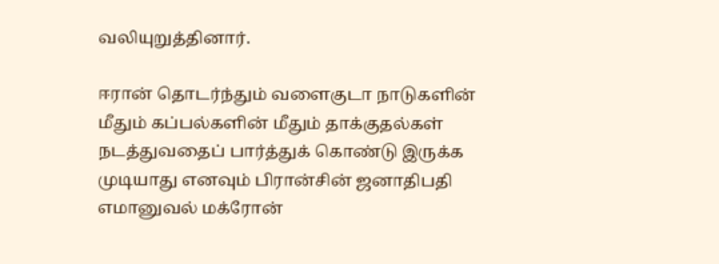வலியுறுத்தினார்.

ஈரான் தொடர்ந்தும் வளைகுடா நாடுகளின் மீதும் கப்பல்களின் மீதும் தாக்குதல்கள் நடத்துவதைப் பார்த்துக் கொண்டு இருக்க முடியாது எனவும் பிரான்சின் ஜனாதிபதி  எமானுவல் மக்ரோன்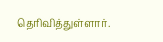தெரிவித்துள்ளார்.